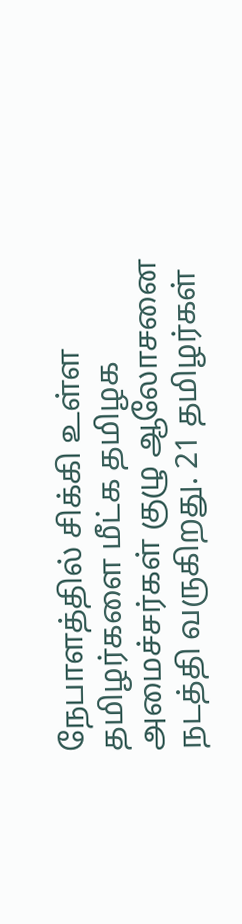நேபாளத்தில் சிக்கி உள்ள தமிழர்களை மீட்க தமிழக அமைச்சர்கள் குழு ஆலோசனை நடத்தி வருகிறது. 21 தமிழர்கள்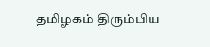தமிழகம் திரும்பிய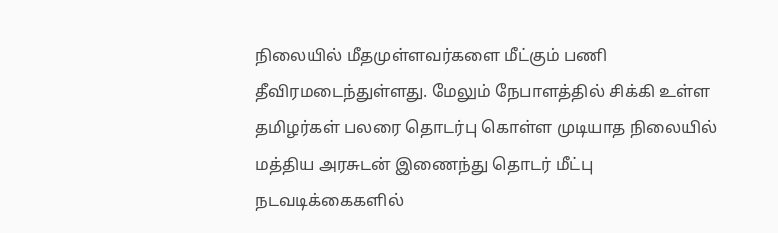நிலையில் மீதமுள்ளவர்களை மீட்கும் பணி தீவிரமடைந்துள்ளது. மேலும் நேபாளத்தில் சிக்கி உள்ள தமிழர்கள் பலரை தொடர்பு கொள்ள முடியாத நிலையில் மத்திய அரசுடன் இணைந்து தொடர் மீட்பு நடவடிக்கைகளில்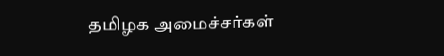தமிழக அமைச்சர்கள்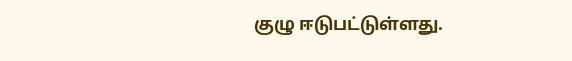குழு ஈடுபட்டுள்ளது.